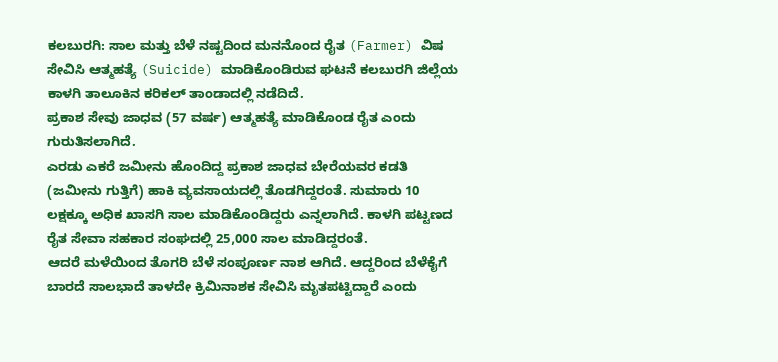ಕಲಬುರಗಿ: ಸಾಲ ಮತ್ತು ಬೆಳೆ ನಷ್ಟದಿಂದ ಮನನೊಂದ ರೈತ (Farmer) ವಿಷ ಸೇವಿಸಿ ಆತ್ಮಹತ್ಯೆ (Suicide) ಮಾಡಿಕೊಂಡಿರುವ ಘಟನೆ ಕಲಬುರಗಿ ಜಿಲ್ಲೆಯ ಕಾಳಗಿ ತಾಲೂಕಿನ ಕರಿಕಲ್ ತಾಂಡಾದಲ್ಲಿ ನಡೆದಿದೆ.
ಪ್ರಕಾಶ ಸೇವು ಜಾಧವ (57 ವರ್ಷ) ಆತ್ಮಹತ್ಯೆ ಮಾಡಿಕೊಂಡ ರೈತ ಎಂದು ಗುರುತಿಸಲಾಗಿದೆ.
ಎರಡು ಎಕರೆ ಜಮೀನು ಹೊಂದಿದ್ದ ಪ್ರಕಾಶ ಜಾಧವ ಬೇರೆಯವರ ಕಡತಿ (ಜಮೀನು ಗುತ್ತಿಗೆ) ಹಾಕಿ ವ್ಯವಸಾಯದಲ್ಲಿ ತೊಡಗಿದ್ದರಂತೆ. ಸುಮಾರು 10 ಲಕ್ಷಕ್ಕೂ ಅಧಿಕ ಖಾಸಗಿ ಸಾಲ ಮಾಡಿಕೊಂಡಿದ್ದರು ಎನ್ನಲಾಗಿದೆ. ಕಾಳಗಿ ಪಟ್ಟಣದ ರೈತ ಸೇವಾ ಸಹಕಾರ ಸಂಘದಲ್ಲಿ 25,000 ಸಾಲ ಮಾಡಿದ್ದರಂತೆ.
ಆದರೆ ಮಳೆಯಿಂದ ತೊಗರಿ ಬೆಳೆ ಸಂಪೂರ್ಣ ನಾಶ ಆಗಿದೆ. ಆದ್ದರಿಂದ ಬೆಳೆಕೈಗೆ ಬಾರದೆ ಸಾಲಭಾದೆ ತಾಳದೇ ಕ್ರಿಮಿನಾಶಕ ಸೇವಿಸಿ ಮೃತಪಟ್ಟಿದ್ದಾರೆ ಎಂದು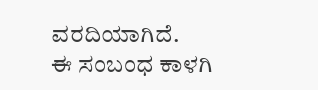ವರದಿಯಾಗಿದೆ.
ಈ ಸಂಬಂಧ ಕಾಳಗಿ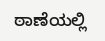ಠಾಣೆಯಲ್ಲಿ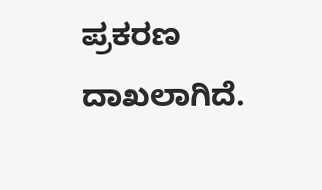ಪ್ರಕರಣ ದಾಖಲಾಗಿದೆ.